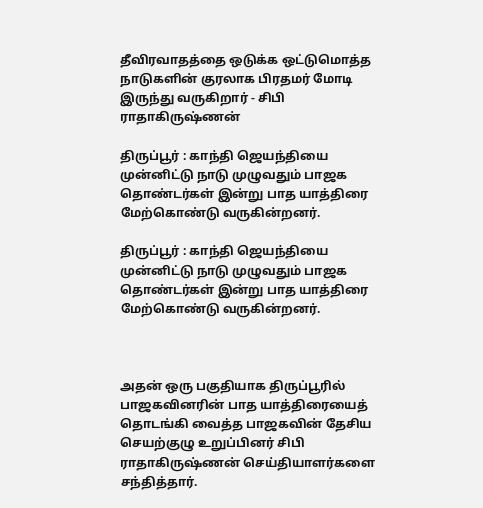தீவிரவாதத்தை ஒடுக்க ஒட்டுமொத்த நாடுகளின் குரலாக பிரதமர் மோடி இருந்து வருகிறார் - சிபி ராதாகிருஷ்ணன்

திருப்பூர் : காந்தி ஜெயந்தியை முன்னிட்டு நாடு முழுவதும் பாஜக தொண்டர்கள் இன்று பாத யாத்திரை மேற்கொண்டு வருகின்றனர்.

திருப்பூர் : காந்தி ஜெயந்தியை முன்னிட்டு நாடு முழுவதும் பாஜக தொண்டர்கள் இன்று பாத யாத்திரை மேற்கொண்டு வருகின்றனர்.



அதன் ஒரு பகுதியாக திருப்பூரில் பாஜகவினரின் பாத யாத்திரையைத் தொடங்கி வைத்த பாஜகவின் தேசிய செயற்குழு உறுப்பினர் சிபி ராதாகிருஷ்ணன் செய்தியாளர்களை சந்தித்தார்.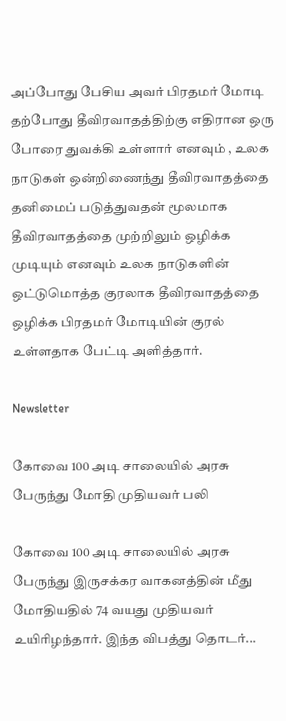அப்போது பேசிய அவர் பிரதமர் மோடி தற்போது தீவிரவாதத்திற்கு எதிரான ஒரு போரை துவக்கி உள்ளார் எனவும் , உலக நாடுகள் ஒன்றிணைந்து தீவிரவாதத்தை தனிமைப் படுத்துவதன் மூலமாக தீவிரவாதத்தை முற்றிலும் ஒழிக்க முடியும் எனவும் உலக நாடுகளின் ஒட்டுமொத்த குரலாக தீவிரவாதத்தை ஒழிக்க பிரதமர் மோடியின் குரல் உள்ளதாக பேட்டி அளித்தார்.

Newsletter

கோவை 100 அடி சாலையில் அரசு பேருந்து மோதி முதியவர் பலி

கோவை 100 அடி சாலையில் அரசு பேருந்து இருசக்கர வாகனத்தின் மீது மோதியதில் 74 வயது முதியவர் உயிரிழந்தார். இந்த விபத்து தொடர்...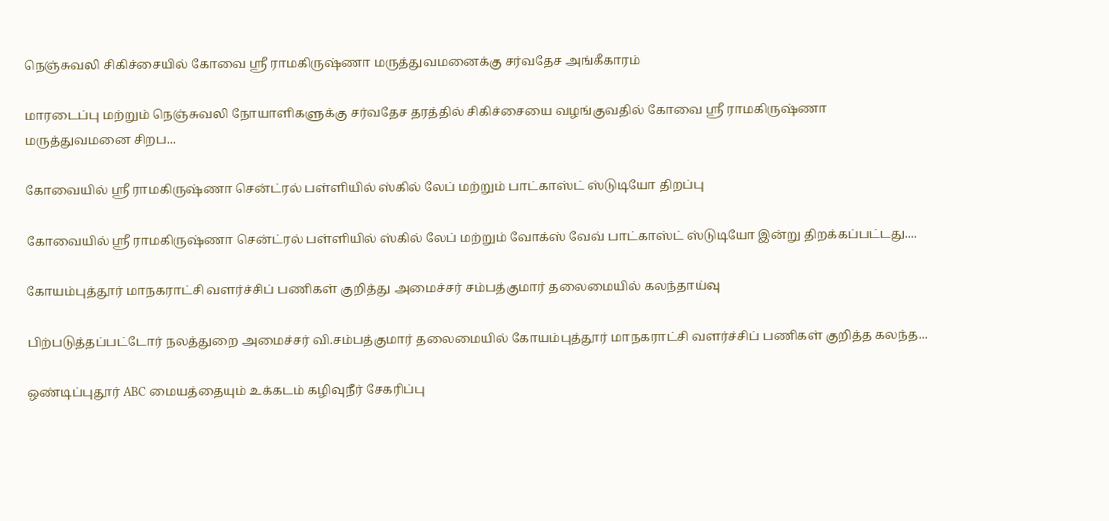நெஞ்சுவலி சிகிச்சையில் கோவை ஸ்ரீ ராமகிருஷ்ணா மருத்துவமனைக்கு சர்வதேச அங்கீகாரம்

மாரடைப்பு மற்றும் நெஞ்சுவலி நோயாளிகளுக்கு சர்வதேச தரத்தில் சிகிச்சையை வழங்குவதில் கோவை ஸ்ரீ ராமகிருஷ்ணா மருத்துவமனை சிறப...

கோவையில் ஸ்ரீ ராமகிருஷ்ணா சென்ட்ரல் பள்ளியில் ஸ்கில் லேப் மற்றும் பாட்காஸ்ட் ஸ்டுடியோ திறப்பு

கோவையில் ஸ்ரீ ராமகிருஷ்ணா சென்ட்ரல் பள்ளியில் ஸ்கில் லேப் மற்றும் வோக்ஸ் வேவ் பாட்காஸ்ட் ஸ்டுடியோ இன்று திறக்கப்பட்டது....

கோயம்புத்தூர் மாநகராட்சி வளர்ச்சிப் பணிகள் குறித்து அமைச்சர் சம்பத்குமார் தலைமையில் கலந்தாய்வு

பிற்படுத்தப்பட்டோர் நலத்துறை அமைச்சர் வி.சம்பத்குமார் தலைமையில் கோயம்புத்தூர் மாநகராட்சி வளர்ச்சிப் பணிகள் குறித்த கலந்த...

ஒண்டிப்புதூர் ABC மையத்தையும் உக்கடம் கழிவுநீர் சேகரிப்பு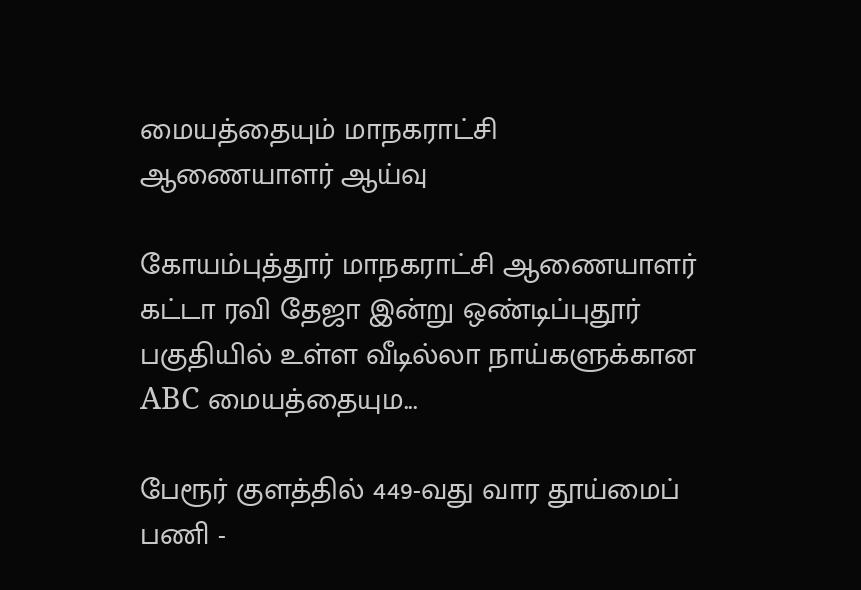மையத்தையும் மாநகராட்சி ஆணையாளர் ஆய்வு

கோயம்புத்தூர் மாநகராட்சி ஆணையாளர் கட்டா ரவி தேஜா இன்று ஒண்டிப்புதூர் பகுதியில் உள்ள வீடில்லா நாய்களுக்கான ABC மையத்தையும...

பேரூர் குளத்தில் 449-வது வார தூய்மைப் பணி -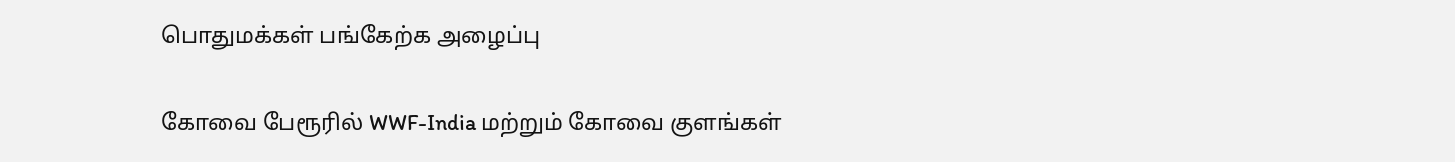பொதுமக்கள் பங்கேற்க அழைப்பு

கோவை பேரூரில் WWF-India மற்றும் கோவை குளங்கள்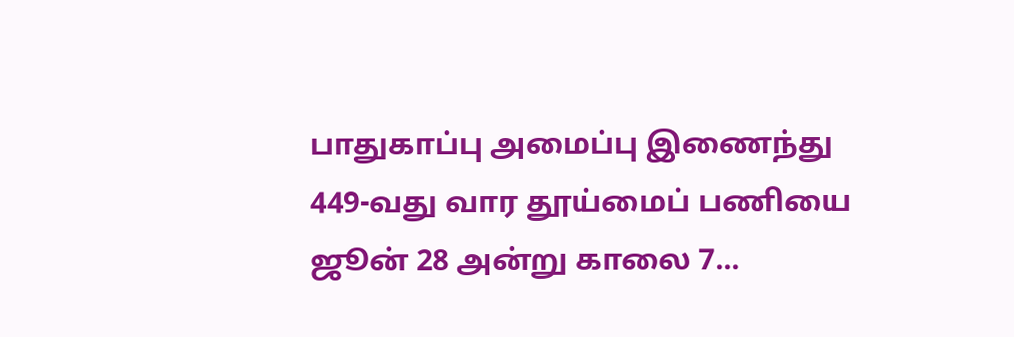பாதுகாப்பு அமைப்பு இணைந்து 449-வது வார தூய்மைப் பணியை ஜூன் 28 அன்று காலை 7...